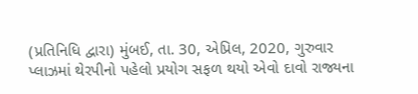(પ્રતિનિધિ દ્વારા) મુંબઈ, તા. 30, એપ્રિલ, 2020, ગુરુવાર
પ્લાઝમાં થેરપીનો પહેલો પ્રયોગ સફળ થયો એવો દાવો રાજ્યના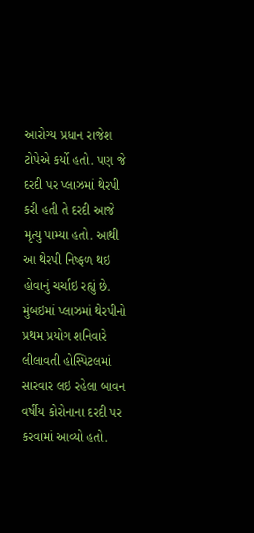આરોગ્ય પ્રધાન રાજેશ ટોપેએ કર્યો હતો. પણ જે દરદી પર પ્લાઝમાં થેરપી કરી હતી તે દરદી આજે મૃત્યુ પામ્યા હતો. આથી આ થેરપી નિષ્ફળ થઇ હોવાનું ચર્ચાઇ રહ્યું છે.
મુંબઇમાં પ્લાઝમાં થેરપીનો પ્રથમ પ્રયોગ શનિવારે લીલાવતી હોસ્પિટલમાં સારવાર લઇ રહેલા બાવન વર્ષીય કોરોનાના દરદી પર કરવામાં આવ્યો હતો.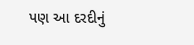પણ આ દરદીનું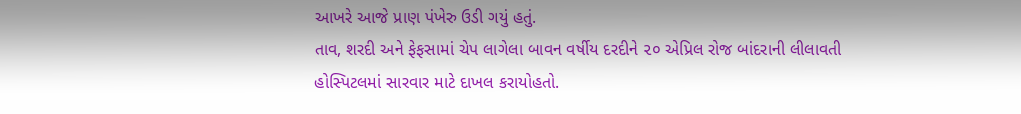આખરે આજે પ્રાણ પંખેરુ ઉડી ગયું હતું.
તાવ, શરદી અને ફેફસામાં ચેપ લાગેલા બાવન વર્ષીય દરદીને ૨૦ એપ્રિલ રોજ બાંદરાની લીલાવતી હોસ્પિટલમાં સારવાર માટે દાખલ કરાયોહતો.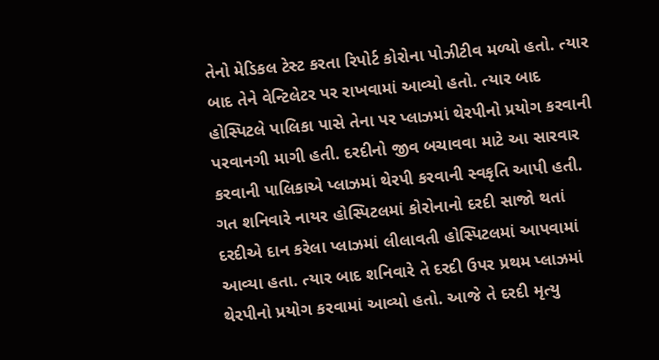તેનો મેડિકલ ટેસ્ટ કરતા રિપોર્ટ કોરોના પોઝીટીવ મળ્યો હતો. ત્યાર બાદ તેને વેન્ટિલેટર પર રાખવામાં આવ્યો હતો. ત્યાર બાદ હોસ્પિટલે પાલિકા પાસે તેના પર પ્લાઝમાં થેરપીનો પ્રયોગ કરવાની પરવાનગી માગી હતી. દરદીનો જીવ બચાવવા માટે આ સારવાર કરવાની પાલિકાએ પ્લાઝમાં થેરપી કરવાની સ્વકૃતિ આપી હતી.
ગત શનિવારે નાયર હોસ્પિટલમાં કોરોનાનો દરદી સાજો થતાં દરદીએ દાન કરેલા પ્લાઝમાં લીલાવતી હોસ્પિટલમાં આપવામાં આવ્યા હતા. ત્યાર બાદ શનિવારે તે દરદી ઉપર પ્રથમ પ્લાઝમાં થેરપીનો પ્રયોગ કરવામાં આવ્યો હતો. આજે તે દરદી મૃત્યુ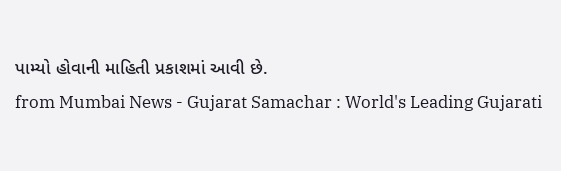પામ્યો હોવાની માહિતી પ્રકાશમાં આવી છે.
from Mumbai News - Gujarat Samachar : World's Leading Gujarati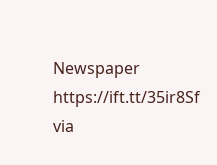Newspaper https://ift.tt/35ir8Sf
via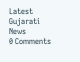Latest Gujarati News
0 Comments